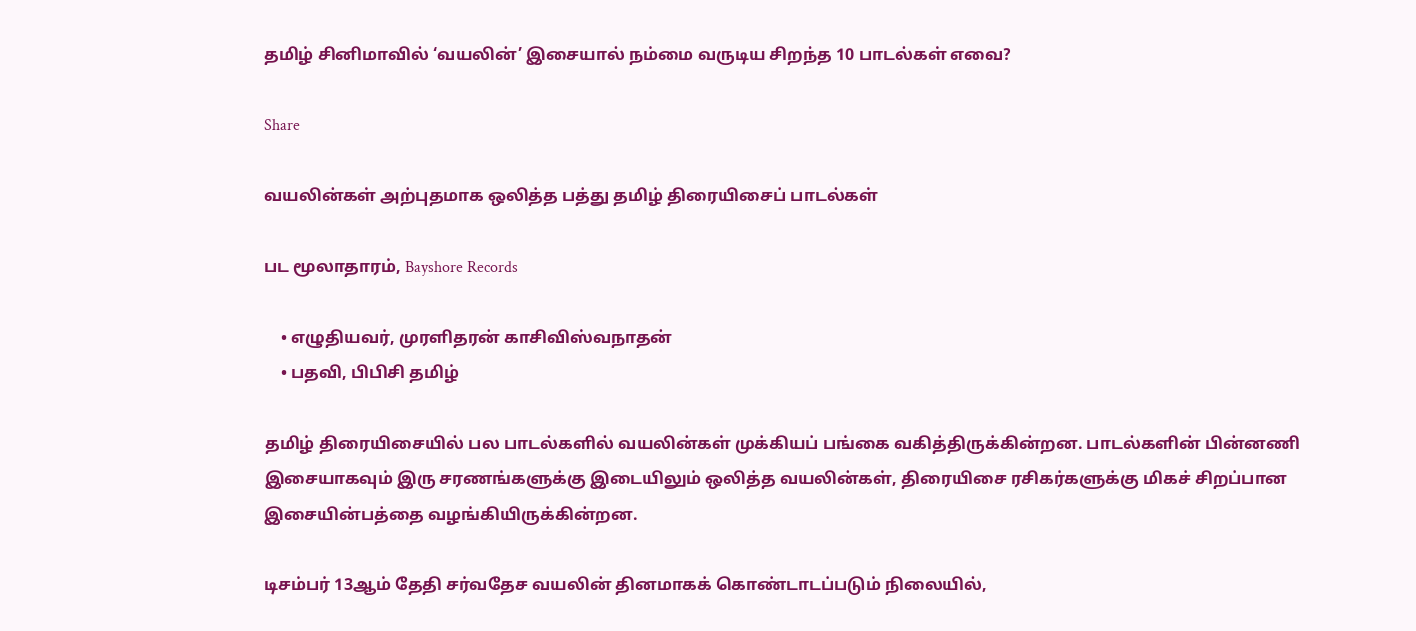தமிழ் சினிமாவில் ‘வயலின்’ இசையால் நம்மை வருடிய சிறந்த 10 பாடல்கள் எவை?

Share

வயலின்கள் அற்புதமாக ஒலித்த பத்து தமிழ் திரையிசைப் பாடல்கள்

பட மூலாதாரம், Bayshore Records

    • எழுதியவர், முரளிதரன் காசிவிஸ்வநாதன்
    • பதவி, பிபிசி தமிழ்

தமிழ் திரையிசையில் பல பாடல்களில் வயலின்கள் முக்கியப் பங்கை வகித்திருக்கின்றன. பாடல்களின் பின்னணி இசையாகவும் இரு சரணங்களுக்கு இடையிலும் ஒலித்த வயலின்கள், திரையிசை ரசிகர்களுக்கு மிகச் சிறப்பான இசையின்பத்தை வழங்கியிருக்கின்றன.

டிசம்பர் 13ஆம் தேதி சர்வதேச வயலின் தினமாகக் கொண்டாடப்படும் நிலையில்,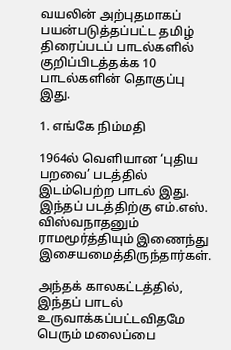வயலின் அற்புதமாகப் பயன்படுத்தப்பட்ட தமிழ் திரைப்படப் பாடல்களில் குறிப்பிடத்தக்க 10 பாடல்களின் தொகுப்பு இது.

1. எங்கே நிம்மதி

1964ல் வெளியான ‘புதிய பறவை’ படத்தில் இடம்பெற்ற பாடல் இது. இந்தப் படத்திற்கு எம்.எஸ். விஸ்வநாதனும் ராமமூர்த்தியும் இணைந்து இசையமைத்திருந்தார்கள்.

அந்தக் காலகட்டத்தில், இந்தப் பாடல் உருவாக்கப்பட்டவிதமே பெரும் மலைப்பை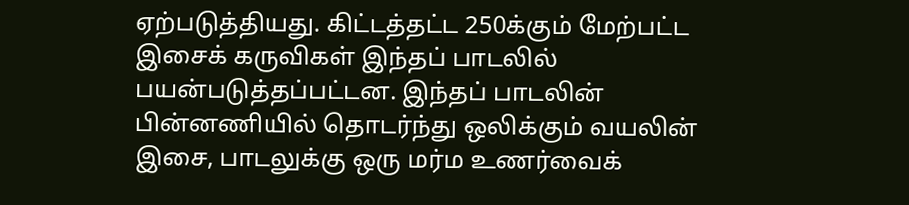ஏற்படுத்தியது. கிட்டத்தட்ட 250க்கும் மேற்பட்ட இசைக் கருவிகள் இந்தப் பாடலில் பயன்படுத்தப்பட்டன. இந்தப் பாடலின் பின்னணியில் தொடர்ந்து ஒலிக்கும் வயலின் இசை, பாடலுக்கு ஒரு மர்ம உணர்வைக்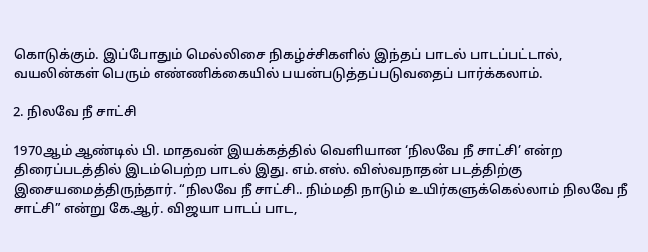கொடுக்கும். இப்போதும் மெல்லிசை நிகழ்ச்சிகளில் இந்தப் பாடல் பாடப்பட்டால், வயலின்கள் பெரும் எண்ணிக்கையில் பயன்படுத்தப்படுவதைப் பார்க்கலாம்.

2. நிலவே நீ சாட்சி

1970ஆம் ஆண்டில் பி. மாதவன் இயக்கத்தில் வெளியான ‘நிலவே நீ சாட்சி’ என்ற திரைப்படத்தில் இடம்பெற்ற பாடல் இது. எம்.எஸ். விஸ்வநாதன் படத்திற்கு இசையமைத்திருந்தார். “நிலவே நீ சாட்சி.. நிம்மதி நாடும் உயிர்களுக்கெல்லாம் நிலவே நீ சாட்சி” என்று கே.ஆர். விஜயா பாடப் பாட,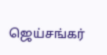ஜெய்சங்கர்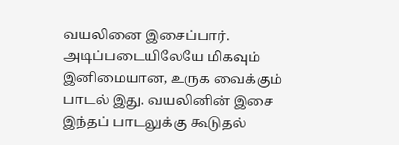வயலினை இசைப்பார். அடிப்படையிலேயே மிகவும் இனிமையான, உருக வைக்கும் பாடல் இது. வயலினின் இசை இந்தப் பாடலுக்கு கூடுதல்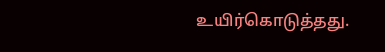உயிர்கொடுத்தது.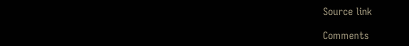Source link

Comments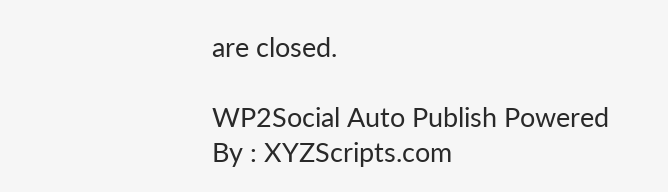are closed.

WP2Social Auto Publish Powered By : XYZScripts.com